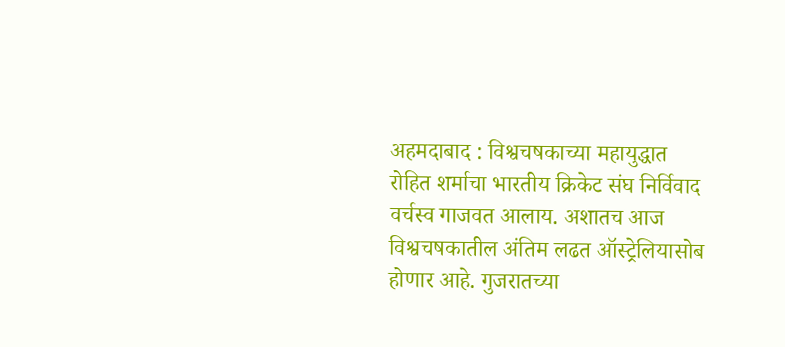अहमदाबाद : विश्वचषकाच्या महायुद्धात रोहित शर्माचा भारतीय क्रिकेट संघ निर्विवाद वर्चस्व गाजवत आलाय. अशातच आज विश्वचषकातील अंतिम लढत ऑस्ट्रेलियासोब होणार आहे. गुजरातच्या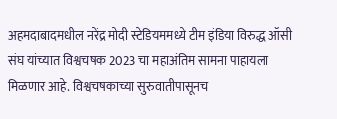अहमदाबादमधील नरेंद्र मोदी स्टेडियममध्ये टीम इंडिया विरुद्ध ऑसी संघ यांच्यात विश्वचषक 2023 चा महाअंतिम सामना पाहायला मिळणार आहे. विश्वचषकाच्या सुरुवातीपासूनच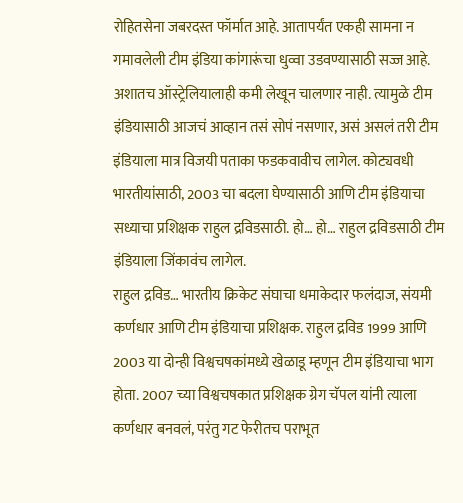रोहितसेना जबरदस्त फॉर्मात आहे. आतापर्यंत एकही सामना न गमावलेली टीम इंडिया कांगारूंचा धुव्वा उडवण्यासाठी सज्ज आहे. अशातच ऑस्ट्रेलियालाही कमी लेखून चालणार नाही. त्यामुळे टीम इंडियासाठी आजचं आव्हान तसं सोपं नसणार, असं असलं तरी टीम इंडियाला मात्र विजयी पताका फडकवावीच लागेल. कोट्यवधी भारतीयांसाठी, 2003 चा बदला घेण्यासाठी आणि टीम इंडियाचा सध्याचा प्रशिक्षक राहुल द्रविडसाठी. हो… हो… राहुल द्रविडसाठी टीम इंडियाला जिंकावंच लागेल.
राहुल द्रविड… भारतीय क्रिकेट संघाचा धमाकेदार फलंदाज, संयमी कर्णधार आणि टीम इंडियाचा प्रशिक्षक. राहुल द्रविड 1999 आणि 2003 या दोन्ही विश्वचषकांमध्ये खेळाडू म्हणून टीम इंडियाचा भाग होता. 2007 च्या विश्वचषकात प्रशिक्षक ग्रेग चॅपल यांनी त्याला कर्णधार बनवलं, परंतु गट फेरीतच पराभूत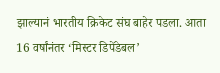झाल्यानं भारतीय क्रिकेट संघ बाहेर पडला. आता 16 वर्षांनंतर ‘मिस्टर डिपेंडेबल’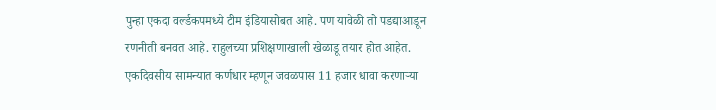पुन्हा एकदा वर्ल्डकपमध्ये टीम इंडियासोबत आहे. पण यावेळी तो पडद्याआडून रणनीती बनवत आहे. राहुलच्या प्रशिक्षणाखाली खेळाडू तयार होत आहेत. एकदिवसीय सामन्यात कर्णधार म्हणून जवळपास 11 हजार धावा करणाऱ्या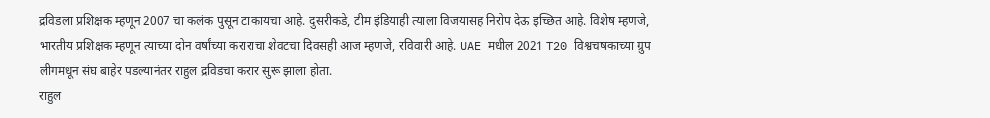द्रविडला प्रशिक्षक म्हणून 2007 चा कलंक पुसून टाकायचा आहे. दुसरीकडे, टीम इंडियाही त्याला विजयासह निरोप देऊ इच्छित आहे. विशेष म्हणजे, भारतीय प्रशिक्षक म्हणून त्याच्या दोन वर्षांच्या कराराचा शेवटचा दिवसही आज म्हणजे, रविवारी आहे. UAE मधील 2021 T20 विश्वचषकाच्या ग्रुप लीगमधून संघ बाहेर पडल्यानंतर राहुल द्रविडचा करार सुरू झाला होता.
राहुल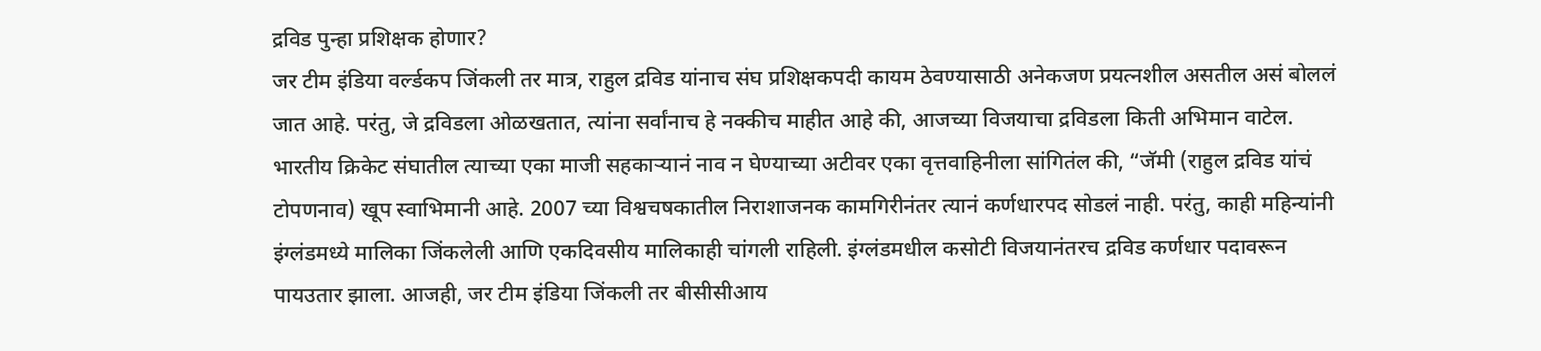द्रविड पुन्हा प्रशिक्षक होणार?
जर टीम इंडिया वर्ल्डकप जिंकली तर मात्र, राहुल द्रविड यांनाच संघ प्रशिक्षकपदी कायम ठेवण्यासाठी अनेकजण प्रयत्नशील असतील असं बोललं जात आहे. परंतु, जे द्रविडला ओळखतात, त्यांना सर्वांनाच हे नक्कीच माहीत आहे की, आजच्या विजयाचा द्रविडला किती अभिमान वाटेल. भारतीय क्रिकेट संघातील त्याच्या एका माजी सहकाऱ्यानं नाव न घेण्याच्या अटीवर एका वृत्तवाहिनीला सांगितंल की, “जॅमी (राहुल द्रविड यांचं टोपणनाव) खूप स्वाभिमानी आहे. 2007 च्या विश्वचषकातील निराशाजनक कामगिरीनंतर त्यानं कर्णधारपद सोडलं नाही. परंतु, काही महिन्यांनी इंग्लंडमध्ये मालिका जिंकलेली आणि एकदिवसीय मालिकाही चांगली राहिली. इंग्लंडमधील कसोटी विजयानंतरच द्रविड कर्णधार पदावरून पायउतार झाला. आजही, जर टीम इंडिया जिंकली तर बीसीसीआय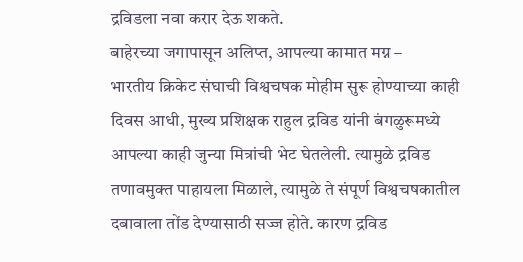द्रविडला नवा करार देऊ शकते.
बाहेरच्या जगापासून अलिप्त, आपल्या कामात मग्न –
भारतीय क्रिकेट संघाची विश्वचषक मोहीम सुरू होण्याच्या काही दिवस आधी, मुख्य प्रशिक्षक राहुल द्रविड यांनी बंगळुरूमध्ये आपल्या काही जुन्या मित्रांची भेट घेतलेली. त्यामुळे द्रविड तणावमुक्त पाहायला मिळाले, त्यामुळे ते संपूर्ण विश्वचषकातील दबावाला तोंड देण्यासाठी सज्ज होते. कारण द्रविड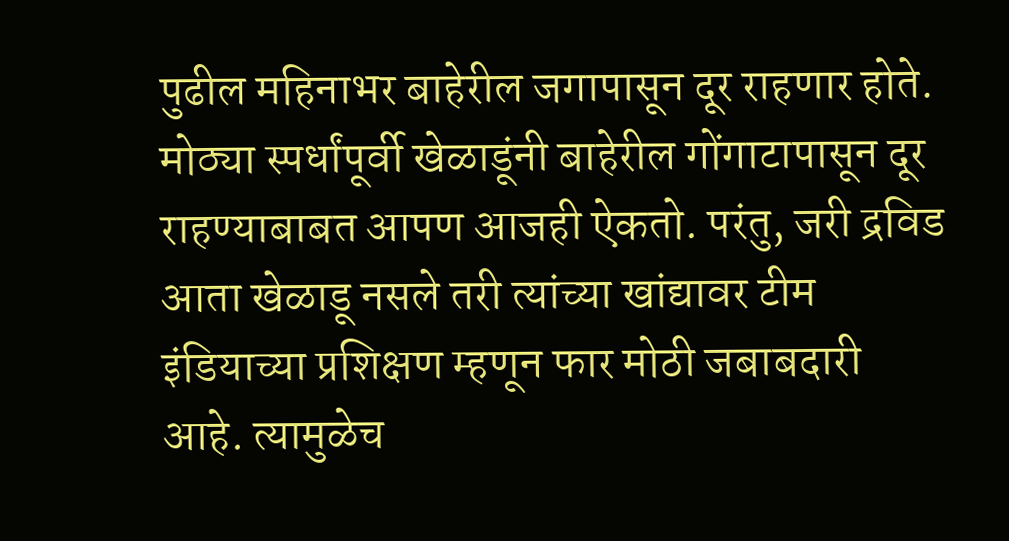पुढील महिनाभर बाहेरील जगापासून दूर राहणार होते. मोठ्या स्पर्धांपूर्वी खेळाडूंनी बाहेरील गोंगाटापासून दूर राहण्याबाबत आपण आजही ऐकतो. परंतु, जरी द्रविड आता खेळाडू नसले तरी त्यांच्या खांद्यावर टीम इंडियाच्या प्रशिक्षण म्हणून फार मोठी जबाबदारी आहे. त्यामुळेच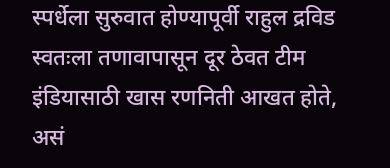स्पर्धेला सुरुवात होण्यापूर्वी राहुल द्रविड स्वतःला तणावापासून दूर ठेवत टीम इंडियासाठी खास रणनिती आखत होते, असं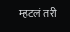म्हटलं तरी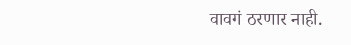वावगं ठरणार नाही.